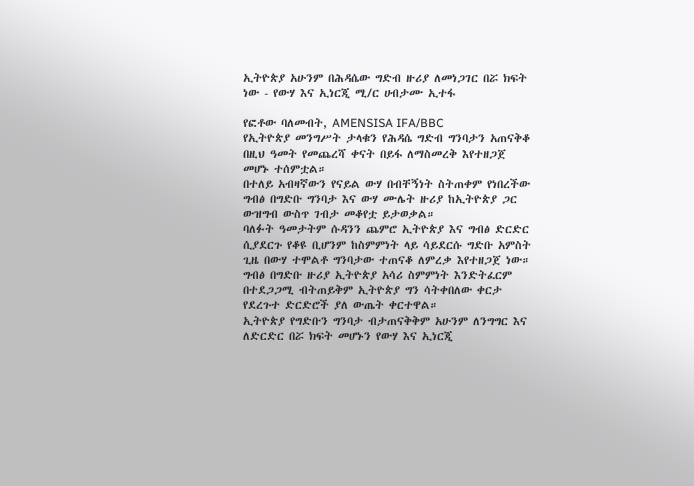ኢትዮጵያ አሁንም በሕዳሴው ግድብ ዙሪያ ለመነጋገር በሯ ክፍት ነው - የውሃ እና ኢነርጂ ሚ/ር ሀብታሙ ኢተፋ

የፎቶው ባለመብት, AMENSISA IFA/BBC
የኢትዮጵያ መንግሥት ታላቁን የሕዳሴ ግድብ ግንባታን አጠናቅቆ በዚህ ዓመት የመጨረሻ ቀናት በይፋ ለማስመረቅ እየተዘጋጀ መሆኑ ተሰምቷል።
በተለይ አብዛኛውን የናይል ውሃ በብቸኝነት ስትጠቀም የነበረችው ግብፅ በግድቡ ግንባታ እና ውሃ ሙሌት ዙሪያ ከኢትዮጵያ ጋር ውዝግብ ውስጥ ገብታ መቆየቷ ይታወቃል።
ባለፉት ዓመታትም ሱዳንን ጨምሮ ኢትዮጵያ እና ግብፅ ድርድር ሲያደርጉ የቆዩ ቢሆንም ከስምምነት ላይ ሳይደርሱ ግድቡ አምስት ጊዜ በውሃ ተሞልቶ ግንባታው ተጠናቆ ለምረቃ እየተዘጋጀ ነው።
ግብፅ በግድቡ ዙሪያ ኢትዮጵያ አሳሪ ስምምነት እንድትፈርም በተደጋጋሚ ብትጠይቅም ኢትዮጵያ ግን ሳትቀበለው ቀርታ የደረጉተ ድርድሮች ያለ ውጤት ቀርተዋል።
ኢትዮጵያ የግድቡን ግንባታ ብታጠናቅቅም አሁንም ለንግግር እና ለድርድር በሯ ክፍት መሆኑን የውሃ እና ኢነርጂ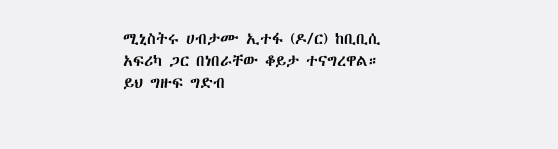ሚኒስትሩ ሀብታሙ ኢተፋ (ዶ/ር) ከቢቢሲ አፍሪካ ጋር በነበራቸው ቆይታ ተናግረዋል።
ይህ ግዙፍ ግድብ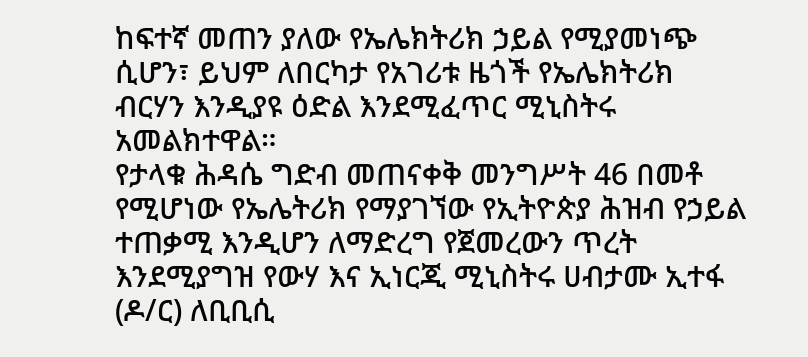ከፍተኛ መጠን ያለው የኤሌክትሪክ ኃይል የሚያመነጭ ሲሆን፣ ይህም ለበርካታ የአገሪቱ ዜጎች የኤሌክትሪክ ብርሃን እንዲያዩ ዕድል እንደሚፈጥር ሚኒስትሩ አመልክተዋል።
የታላቁ ሕዳሴ ግድብ መጠናቀቅ መንግሥት 46 በመቶ የሚሆነው የኤሌትሪክ የማያገኘው የኢትዮጵያ ሕዝብ የኃይል ተጠቃሚ እንዲሆን ለማድረግ የጀመረውን ጥረት እንደሚያግዝ የውሃ እና ኢነርጂ ሚኒስትሩ ሀብታሙ ኢተፋ (ዶ/ር) ለቢቢሲ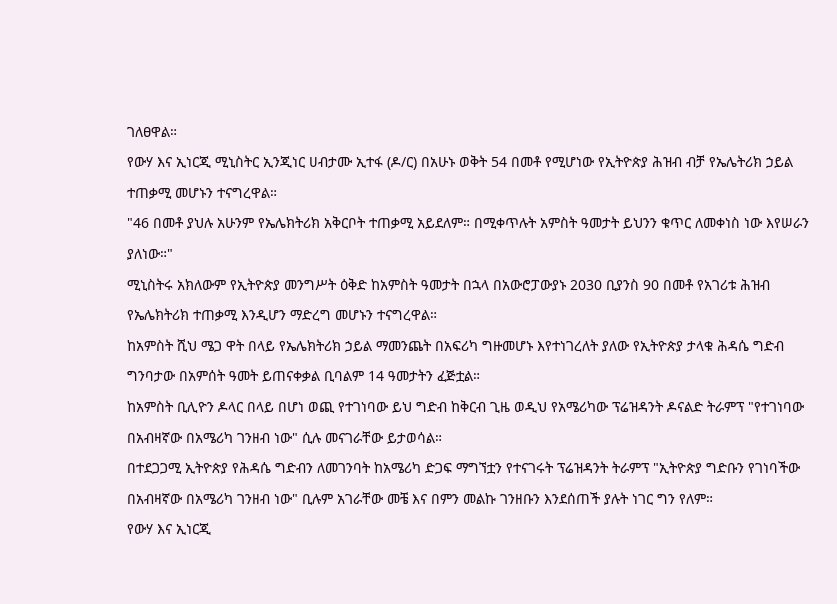ገለፀዋል።
የውሃ እና ኢነርጂ ሚኒስትር ኢንጂነር ሀብታሙ ኢተፋ (ዶ/ር) በአሁኑ ወቅት 54 በመቶ የሚሆነው የኢትዮጵያ ሕዝብ ብቻ የኤሌትሪክ ኃይል ተጠቃሚ መሆኑን ተናግረዋል።
"46 በመቶ ያህሉ አሁንም የኤሌክትሪክ አቅርቦት ተጠቃሚ አይደለም። በሚቀጥሉት አምስት ዓመታት ይህንን ቁጥር ለመቀነስ ነው እየሠራን ያለነው።"
ሚኒስትሩ አክለውም የኢትዮጵያ መንግሥት ዕቅድ ከአምስት ዓመታት በኋላ በአውሮፓውያኑ 2030 ቢያንስ 90 በመቶ የአገሪቱ ሕዝብ የኤሌክትሪክ ተጠቃሚ እንዲሆን ማድረግ መሆኑን ተናግረዋል።
ከአምስት ሺህ ሜጋ ዋት በላይ የኤሌክትሪክ ኃይል ማመንጨት በአፍሪካ ግዙመሆኑ እየተነገረለት ያለው የኢትዮጵያ ታላቁ ሕዳሴ ግድብ ግንባታው በአምሰት ዓመት ይጠናቀቃል ቢባልም 14 ዓመታትን ፈጅቷል።
ከአምስት ቢሊዮን ዶላር በላይ በሆነ ወጪ የተገነባው ይህ ግድብ ከቅርብ ጊዜ ወዲህ የአሜሪካው ፕሬዝዳንት ዶናልድ ትራምፕ "የተገነባው በአብዛኛው በአሜሪካ ገንዘብ ነው" ሲሉ መናገራቸው ይታወሳል።
በተደጋጋሚ ኢትዮጵያ የሕዳሴ ግድብን ለመገንባት ከአሜሪካ ድጋፍ ማግኘቷን የተናገሩት ፕሬዝዳንት ትራምፕ "ኢትዮጵያ ግድቡን የገነባችው በአብዛኛው በአሜሪካ ገንዘብ ነው" ቢሉም አገራቸው መቼ እና በምን መልኩ ገንዘቡን እንደሰጠች ያሉት ነገር ግን የለም።
የውሃ እና ኢነርጂ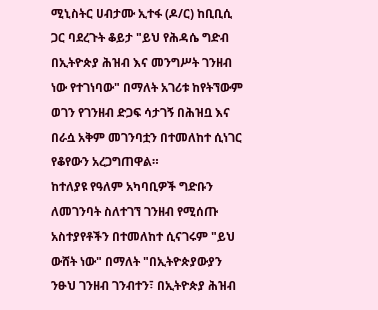ሚኒስትር ሀብታሙ ኢተፋ (ዶ/ር) ከቢቢሲ ጋር ባደረጉት ቆይታ "ይህ የሕዳሴ ግድብ በኢትዮጵያ ሕዝብ እና መንግሥት ገንዘብ ነው የተገነባው" በማለት አገሪቱ ከየትኘውም ወገን የገንዘብ ድጋፍ ሳታገኝ በሕዝቧ እና በራሷ አቅም መገንባቷን በተመለከተ ሲነገር የቆየውን አረጋግጠዋል።
ከተለያዩ የዓለም አካባቢዎች ግድቡን ለመገንባት ስለተገኘ ገንዘብ የሚሰጡ አስተያየቶችን በተመለከተ ሲናገሩም "ይህ ውሸት ነው" በማለት "በኢትዮጵያውያን ንፁህ ገንዘብ ገንብተን፣ በኢትዮጵያ ሕዝብ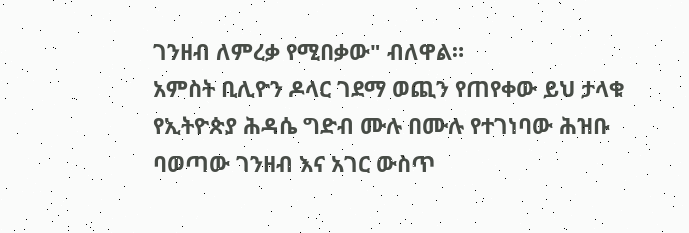ገንዘብ ለምረቃ የሚበቃው" ብለዋል።
አምስት ቢሊዮን ዶላር ገደማ ወጪን የጠየቀው ይህ ታላቁ የኢትዮጵያ ሕዳሴ ግድብ ሙሉ በሙሉ የተገነባው ሕዝቡ ባወጣው ገንዘብ እና አገር ውስጥ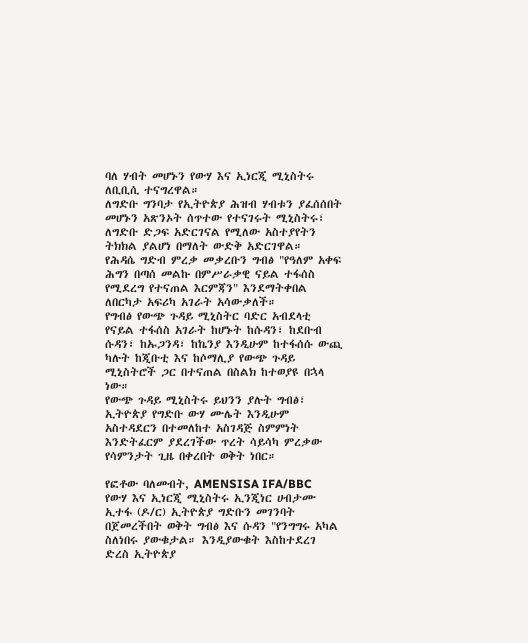ባለ ሃብት መሆኑን የውሃ እና ኢነርጂ ሚኒስትሩ ለቢቢሲ ተናግረዋል።
ለግድቡ ግንባታ የኢትዮጵያ ሕዝብ ሃብቱን ያፈሰሰበት መሆኑን አጽንኦት ሰጥተው የተናገሩት ሚኒስትሩ፣ ለግድቡ ድጋፍ አድርገናል የሚለው አስተያየትን ትክክል ያልሆነ በማለት ውድቅ አድርገዋል።
የሕዳሴ ግድብ ምረቃ መቃረቡን ግብፅ "የዓለም አቀፍ ሕግን በጣሰ መልኩ በምሥራቃዊ ናይል ተፋሰስ የሚደረግ የተናጠል እርምጃን" እንደማትቀበል ለበርካታ አፍሪካ አገራት አሳውቃለች።
የግብፅ የውጭ ጉዳይ ሚኒስትር ባድር አብደላቲ የናይል ተፋሰስ አገራት ከሆኑት ከሱዳን፣ ከደቡብ ሱዳን፣ ከኡጋንዳ፣ ከኬንያ እንዲሁም ከተፋሰሱ ውጪ ካሉት ከጂቡቲ እና ከሶማሊያ የውጭ ጉዳይ ሚኒስትሮች ጋር በተናጠል በስልክ ከተወያዩ በኋላ ነው።
የውጭ ጉዳይ ሚኒስትሩ ይህንን ያሉት ግብፅ፣ ኢትዮጵያ የግድቡ ውሃ ሙሌት እንዲሁም አስተዳደርን በተመለከተ አስገዳጅ ስምምነት እንድትፈርም ያደረገችው ጥረት ሳይሳካ ምረቃው የሳምንታት ጊዜ በቀረበት ወቅት ነበር።

የፎቶው ባለመብት, AMENSISA IFA/BBC
የውሃ እና ኢነርጂ ሚኒስትሩ ኢንጂነር ሀብታሙ ኢተፋ (ዶ/ር) ኢትዮጵያ ግድቡን መገንባት በጀመረችበት ወቅት ግብፅ እና ሱዳን "የንግግሩ አካል ስለነበሩ ያውቁታል። እንዲያውቁት እስከተደረገ ድረስ ኢትዮጵያ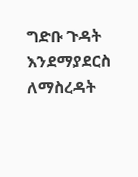ግድቡ ጉዳት እንደማያደርስ ለማስረዳት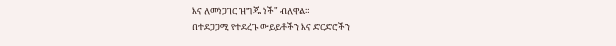እና ለመነጋገር ዝግጁ ነች" ብለዋል።
በተደጋጋሚ የተደረጉ ውይይቶችን እና ድርድሮችን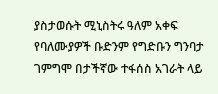ያስታወሱት ሚኒስትሩ ዓለም አቀፍ የባለሙያዎች ቡድንም የግድቡን ግንባታ ገምግሞ በታችኛው ተፋሰስ አገራት ላይ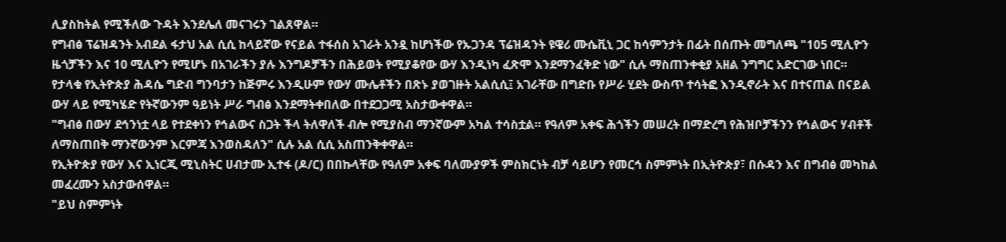ሊያስከትል የሚችለው ጉዳት እንደሌለ መናገሩን ገልጸዋል።
የግብፅ ፕሬዝዳንት አብደል ፋታህ አል ሲሲ ከላይኛው የናይል ተፋሰስ አገራት አንዷ ከሆነችው የኡጋንዳ ፕሬዝዳንት ዩዌሪ ሙሴቪኒ ጋር ከሳምንታት በፊት በሰጡት መግለጫ "105 ሚሊዮን ዜጎቻችን እና 10 ሚሊዮን የሚሆኑ በአገራችን ያሉ እንግዶቻችን በሕይወት የሚያቆየው ውሃ እንዲነካ ፈጽሞ እንደማንፈቅድ ነው" ሲሉ ማስጠንቀቂያ አዘል ንግግር አድርገው ነበር።
የታላቁ የኢትዮጵያ ሕዳሴ ግድብ ግንባታን ከጅምሩ እንዲሁም የውሃ ሙሌቶችን በጽኑ ያወገዙት አልሲሲ፤ አገራቸው በግድቡ የሥራ ሂደት ውስጥ ተሳትፎ እንዲኖራት እና በተናጠል በናይል ውሃ ላይ የሚካሄድ የትኛውንም ዓይነት ሥራ ግብፅ እንደማትቀበለው በተደጋጋሚ አስታውቀዋል።
"ግብፅ በውሃ ደኅንነቷ ላይ የተደቀነን የኅልውና ስጋት ችላ ትለዋለች ብሎ የሚያስብ ማንኛውም አካል ተሳስቷል። የዓለም አቀፍ ሕጎችን መሠረት በማድረግ የሕዝቦቻችንን የኅልውና ሃብቶች ለማስጠበቅ ማንኛውንም እርምጃ እንወስዳለን" ሲሉ አል ሲሲ አስጠንቅቀዋል።
የኢትዮጵያ የውሃ እና ኢነርጂ ሚኒስትር ሀብታሙ ኢተፋ (ዶ/ር) በበኩላቸው የዓለም አቀፍ ባለሙያዎች ምስክርነት ብቻ ሳይሆን የመርኅ ስምምነት በኢትዮጵያ፣ በሱዳን እና በግብፅ መካከል መፈረሙን አስታውሰዋል።
"ይህ ስምምነት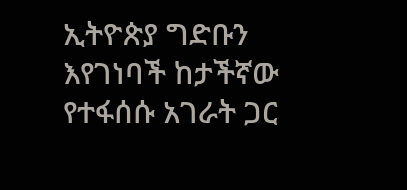ኢትዮጵያ ግድቡን እየገነባች ከታችኛው የተፋሰሱ አገራት ጋር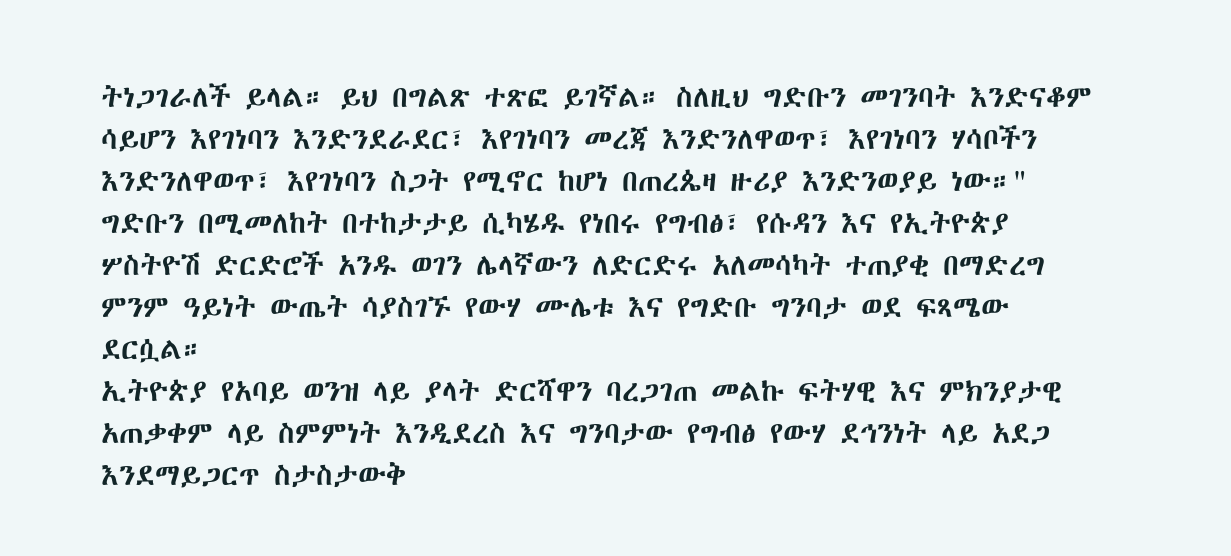ትነጋገራለች ይላል። ይህ በግልጽ ተጽፎ ይገኛል። ስለዚህ ግድቡን መገንባት እንድናቆም ሳይሆን እየገነባን እንድንደራደር፣ እየገነባን መረጃ እንድንለዋወጥ፣ እየገነባን ሃሳቦችን እንድንለዋወጥ፣ እየገነባን ስጋት የሚኖር ከሆነ በጠረጴዛ ዙሪያ እንድንወያይ ነው።"
ግድቡን በሚመለከት በተከታታይ ሲካሄዱ የነበሩ የግብፅ፣ የሱዳን እና የኢትዮጵያ ሦስትዮሽ ድርድሮች አንዱ ወገን ሌላኛውን ለድርድሩ አለመሳካት ተጠያቂ በማድረግ ምንም ዓይነት ውጤት ሳያስገኙ የውሃ ሙሌቱ እና የግድቡ ግንባታ ወደ ፍጻሜው ደርሷል።
ኢትዮጵያ የአባይ ወንዝ ላይ ያላት ድርሻዋን ባረጋገጠ መልኩ ፍትሃዊ እና ምክንያታዊ አጠቃቀም ላይ ስምምነት እንዲደረስ እና ግንባታው የግብፅ የውሃ ደኅንነት ላይ አደጋ እንደማይጋርጥ ስታስታውቅ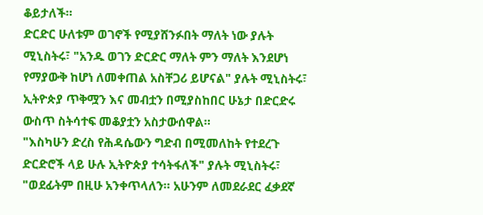ቆይታለች።
ድርድር ሁለቱም ወገኖች የሚያሸንፉበት ማለት ነው ያሉት ሚኒስትሩ፣ "አንዱ ወገን ድርድር ማለት ምን ማለት እንደሆነ የማያውቅ ከሆነ ለመቀጠል አስቸጋሪ ይሆናል" ያሉት ሚኒስትሩ፣ ኢትዮጵያ ጥቅሟን እና መብቷን በሚያስከበር ሁኔታ በድርድሩ ውስጥ ስትሳተፍ መቆያቷን አስታውሰዋል።
"እስካሁን ድረስ የሕዳሴውን ግድብ በሚመለከት የተደረጉ ድርድሮች ላይ ሁሉ ኢትዮጵያ ተሳትፋለች" ያሉት ሚኒስትሩ፣ "ወደፊትም በዚሁ አንቀጥላለን። አሁንም ለመደራደር ፈቃደኛ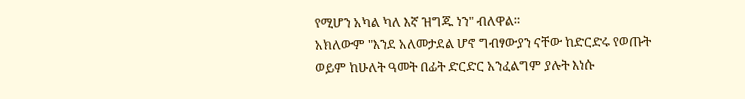የሚሆን አካል ካለ እኛ ዝግጁ ነን" ብለዋል።
አክለውም "እንደ አለመታደል ሆኖ ግብፃውያን ናቸው ከድርድሩ የወጡት ወይም ከሁለት ዓመት በፊት ድርድር አንፈልግም ያሉት እነሱ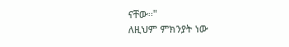ናቸው።"
ለዚህም ምክንያት ነው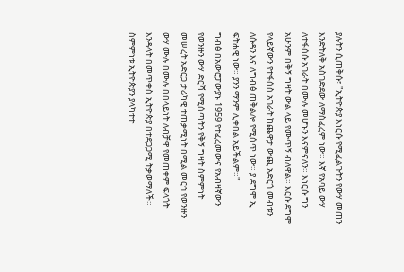ያሉትን ሲጠቅሱ፣ "ኢትዮጵያ እነርሱ የሚፈልጉትን የውሃ መጠን እንድትለቅ አስገድደው ለማስፈረም ነው። እኛ የአባይ ውሃ ለተፋሰሱ አገራት በሙሉ መሆኑን እናምናለን። እነርሱ ግን አሁንም በቅኝ ግዛት ውል ላይ የሙጥኝ ብለዋል። እርሱ ደግሞ የላይኛውን የተፋሰስ አገራት ከጨዋታ ውጪ አድርጎ መብቱን ለሱዳን እና ለግብፅ ጠቅልሎ የሚሰጥ ነው። ያ ደግሞ ኢ ፍትሐዊ ነው። ያንን ማንም ሊቀበል አይችልም።"
ግብፅ በአውሮፓውያኑ 1959 የተፈረመውና የአብዛኛውን የወንዙን ውሃ ድርሻ የሚሰጣትን የቅኝ ግዛት ስምምነት መሠረት አድርጋ ታሪካዊ ተጠቃሚነት በሚል መርኅ የወንዙን ውሃ ሙሉ በሙሉ በበላይነት ለብቻዋ የመጠቀም ፍላጎት እንዳላት በመጥቀስ ኢትዮጵያ በተደጋጋሚ ትቃወማለች።
ስምምነቱ ኢትዮጵያን ያላካተተ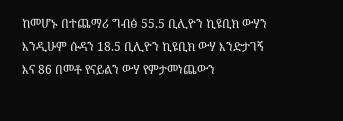ከመሆኑ በተጨማሪ ግብፅ 55.5 ቢሊዮን ኪዩቢክ ውሃን እንዲሁም ሱዳን 18.5 ቢሊዮን ኪዩቢክ ውሃ እንድታገኝ እና 86 በመቶ የናይልን ውሃ የምታመነጨውን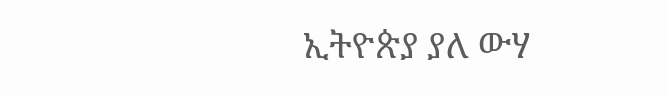ኢትዮጵያ ያለ ውሃ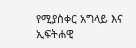የሚያስቀር አግላይ እና ኢፍትሐዊ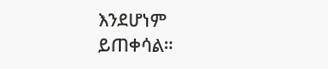እንደሆነም ይጠቀሳል።